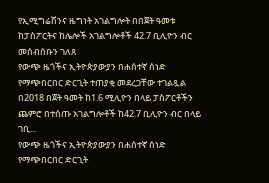የኢሚግሬሽንና ዜግነት አገልግሎት በበጀት ዓመቱ ከፓስፖርትና ከሌሎች አገልግሎቶች 42.7 ቢሊዮን ብር መሰብሰቡን ገለጸ
የውጭ ዜጎችና ኢትዮጵያውያን በሐሰተኛ ሰነድ የማጭበርበር ድርጊት ተጠያቂ መደረጋቸው ተገልጿል በ2018 በጀት ዓመት ከ1.6 ሚሊዮን በላይ ፓስፖርቶችን ጨምሮ በተሰጡ አገልግሎቶች ከ42.7 ቢሊዮን ብር በላይ ገቢ...
የውጭ ዜጎችና ኢትዮጵያውያን በሐሰተኛ ሰነድ የማጭበርበር ድርጊት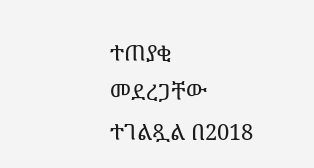ተጠያቂ መደረጋቸው ተገልጿል በ2018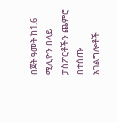በጀት ዓመት ከ1.6 ሚሊዮን በላይ ፓስፖርቶችን ጨምሮ በተሰጡ አገልግሎቶች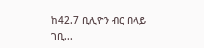ከ42.7 ቢሊዮን ብር በላይ ገቢ...